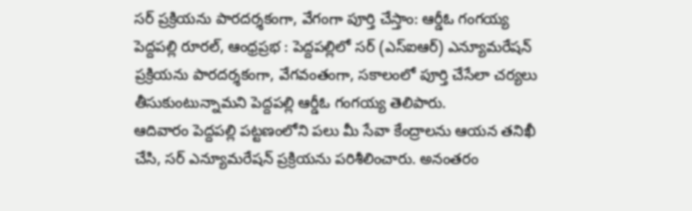సర్ ప్రక్రియను పారదర్శకంగా, వేగంగా పూర్తి చేస్తాం: ఆర్డీఓ గంగయ్య
పెద్దపల్లి రూరల్, ఆంధ్రప్రభ : పెద్దపల్లిలో సర్ (ఎస్ఐఆర్) ఎన్యూమరేషన్ ప్రక్రియను పారదర్శకంగా, వేగవంతంగా, సకాలంలో పూర్తి చేసేలా చర్యలు తీసుకుంటున్నామని పెద్దపల్లి ఆర్డీఓ గంగయ్య తెలిపారు.
ఆదివారం పెద్దపల్లి పట్టణంలోని పలు మీ సేవా కేంద్రాలను ఆయన తనిఖీ చేసి, సర్ ఎన్యూమరేషన్ ప్రక్రియను పరిశీలించారు. అనంతరం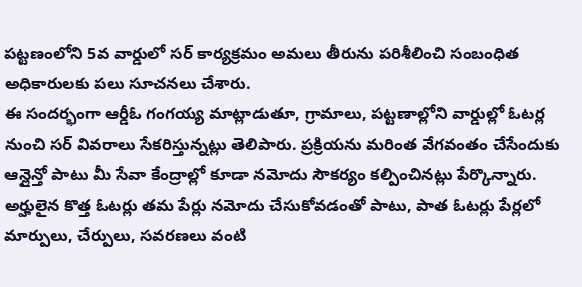పట్టణంలోని 5వ వార్డులో సర్ కార్యక్రమం అమలు తీరును పరిశీలించి సంబంధిత అధికారులకు పలు సూచనలు చేశారు.
ఈ సందర్భంగా ఆర్డీఓ గంగయ్య మాట్లాడుతూ, గ్రామాలు, పట్టణాల్లోని వార్డుల్లో ఓటర్ల నుంచి సర్ వివరాలు సేకరిస్తున్నట్లు తెలిపారు. ప్రక్రియను మరింత వేగవంతం చేసేందుకు ఆన్లైన్తో పాటు మీ సేవా కేంద్రాల్లో కూడా నమోదు సౌకర్యం కల్పించినట్లు పేర్కొన్నారు.
అర్హులైన కొత్త ఓటర్లు తమ పేర్లు నమోదు చేసుకోవడంతో పాటు, పాత ఓటర్లు పేర్లలో మార్పులు, చేర్పులు, సవరణలు వంటి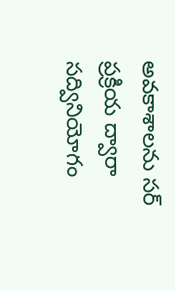అవకాశాలను సర్ ప్రక్రియ ద్వారా సద్వినియోగం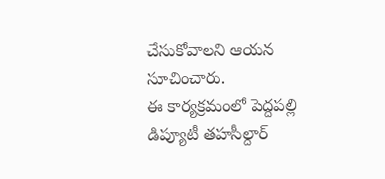చేసుకోవాలని ఆయన సూచించారు.
ఈ కార్యక్రమంలో పెద్దపల్లి డిప్యూటీ తహసీల్దార్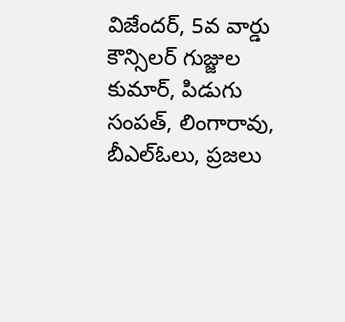విజేందర్, 5వ వార్డు కౌన్సిలర్ గుజ్జుల కుమార్, పిడుగు సంపత్, లింగారావు, బీఎల్ఓలు, ప్రజలు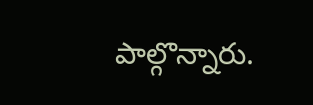పాల్గొన్నారు.